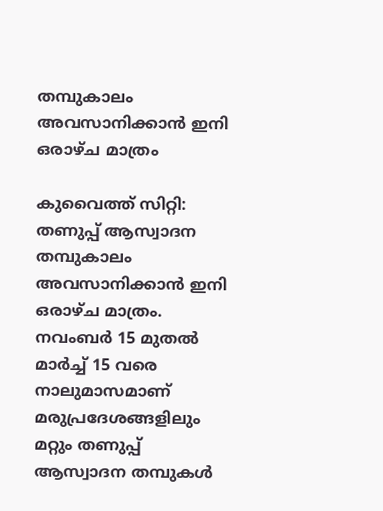തമ്പുകാലം അവസാനിക്കാൻ ഇനി ഒരാഴ്ച മാത്രം

കുവൈത്ത് സിറ്റി: തണുപ്പ് ആസ്വാദന തമ്പുകാലം അവസാനിക്കാൻ ഇനി ഒരാഴ്ച മാത്രം. നവംബർ 15 മുതൽ മാർച്ച് 15 വരെ നാലുമാസമാണ് മരുപ്രദേശങ്ങളിലും മറ്റും തണുപ്പ് ആസ്വാദന തമ്പുകൾ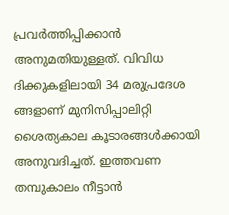പ്രവർത്തിപ്പിക്കാൻ അനുമതിയുള്ളത്. വിവിധ ദിക്കുകളിലായി 34 മരുപ്രദേശ ങ്ങളാണ് മുനിസിപ്പാലിറ്റി ശൈത്യകാല കൂടാരങ്ങൾക്കായി അനുവദിച്ചത്. ഇത്തവണ തമ്പുകാലം നീട്ടാൻ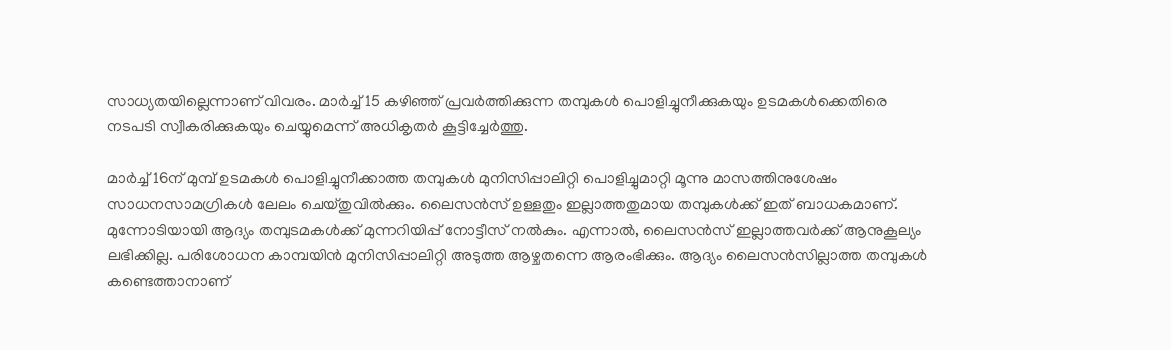സാധ്യതയില്ലെന്നാണ് വിവരം. മാർച്ച് 15 കഴിഞ്ഞ് പ്രവർത്തിക്കുന്ന തമ്പുകൾ പൊളിച്ചുനീക്കുകയും ഉടമകൾക്കെതിരെ നടപടി സ്വീകരിക്കുകയും ചെയ്യുമെന്ന് അധികൃതർ കൂട്ടിച്ചേർത്തു.

മാർച്ച് 16ന് മുമ്പ് ഉടമകൾ പൊളിച്ചുനീക്കാത്ത തമ്പുകൾ മുനിസിപ്പാലിറ്റി പൊളിച്ചുമാറ്റി മൂന്നു മാസത്തിനുശേഷം സാധനസാമഗ്രികൾ ലേലം ചെയ്തുവിൽക്കും. ലൈസൻസ് ഉള്ളതും ഇല്ലാത്തതുമായ തമ്പുകൾക്ക് ഇത് ബാധകമാണ്. മുന്നോടിയായി ആദ്യം തമ്പുടമകൾക്ക് മുന്നറിയിപ്പ് നോട്ടീസ് നൽകും. എന്നാൽ, ലൈസൻസ് ഇല്ലാത്തവർക്ക് ആനുകൂല്യം ലഭിക്കില്ല. പരിശോധന കാമ്പയിൻ മുനിസിപ്പാലിറ്റി അടുത്ത ആഴ്ചതന്നെ ആരംഭിക്കും. ആദ്യം ലൈസൻസില്ലാത്ത തമ്പുകൾ കണ്ടെത്താനാണ്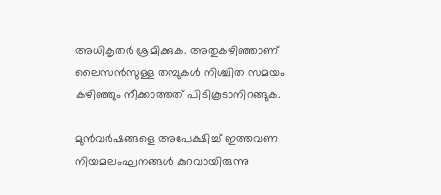അധികൃതർ ശ്രമിക്കുക. അതുകഴിഞ്ഞാണ് ലൈസൻസുള്ള തമ്പുകൾ നിശ്ചിത സമയം കഴിഞ്ഞും നീക്കാത്തത് പിടികൂടാനിറങ്ങുക.

മുൻവർഷങ്ങളെ അപേക്ഷിച്ച് ഇത്തവണ നിയമലംഘനങ്ങൾ കുറവായിരുന്നു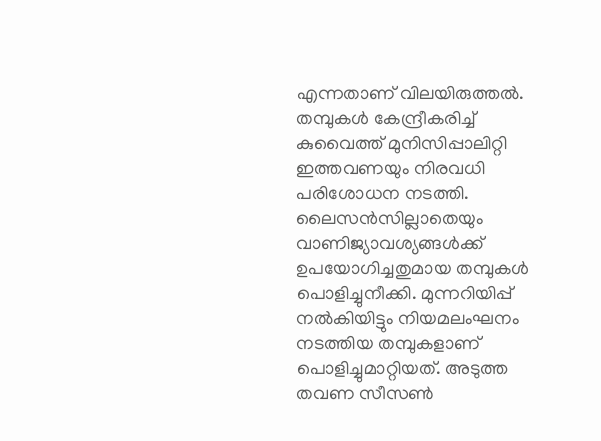എന്നതാണ് വിലയിരുത്തൽ. തമ്പുകള്‍ കേന്ദ്രീകരിച്ച് കുവൈത്ത് മുനിസിപ്പാലിറ്റി ഇത്തവണയും നിരവധി പരിശോധന നടത്തി. ലൈസന്‍സില്ലാതെയും വാണിജ്യാവശ്യങ്ങള്‍ക്ക് ഉപയോഗിച്ചതുമായ തമ്പുകൾ പൊളിച്ചുനീക്കി. മുന്നറിയിപ്പ് നല്‍കിയിട്ടും നിയമലംഘനം നടത്തിയ തമ്പുകളാണ് പൊളിച്ചുമാറ്റിയത്. അടുത്ത തവണ സീസൺ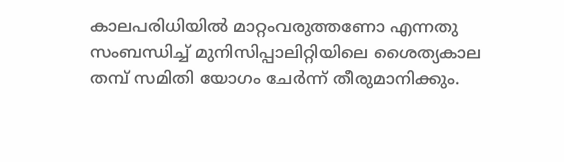കാലപരിധിയിൽ മാറ്റംവരുത്തണോ എന്നതു സംബന്ധിച്ച് മുനിസിപ്പാലിറ്റിയിലെ ശൈത്യകാല തമ്പ് സമിതി യോഗം ചേർന്ന് തീരുമാനിക്കും.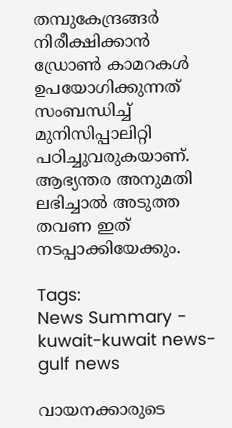തമ്പുകേന്ദ്രങ്ങർ നിരീക്ഷിക്കാന്‍ ഡ്രോണ്‍ കാമറകള്‍ ഉപയോഗിക്കുന്നത് സംബന്ധിച്ച് മുനിസിപ്പാലിറ്റി പഠിച്ചുവരുകയാണ്. ആഭ്യന്തര അനുമതി ലഭിച്ചാൽ അടുത്ത തവണ ഇത് നടപ്പാക്കിയേക്കും.

Tags:
News Summary - kuwait-kuwait news-gulf news

വായനക്കാരുടെ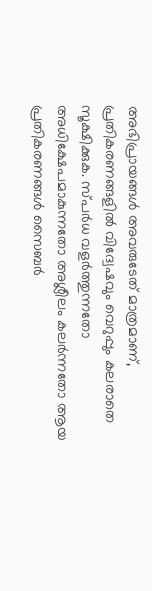അഭിപ്രായങ്ങള്‍ അവരുടേത് മാത്രമാണ്, പ്രതികരണങ്ങളിൽ വിദ്വേഷവും വെറുപ്പും കലരാതെ സൂക്ഷിക്കുക. സ്പർധ വളർത്തുന്നതോ അധിക്ഷേപമാകുന്നതോ അശ്ലീലം കലർന്നതോ ആയ പ്രതികരണങ്ങൾ സൈബർ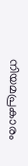നിയമപ്രകാരം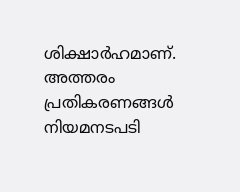ശിക്ഷാർഹമാണ്. അത്തരം പ്രതികരണങ്ങൾ നിയമനടപടി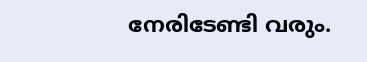നേരിടേണ്ടി വരും.